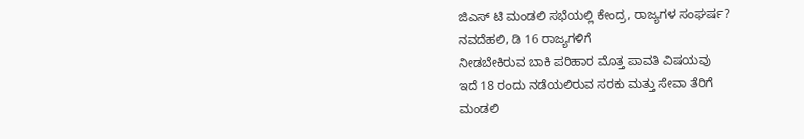ಜಿಎಸ್ ಟಿ ಮಂಡಲಿ ಸಭೆಯಲ್ಲಿ ಕೇಂದ್ರ, ರಾಜ್ಯಗಳ ಸಂಘರ್ಷ?
ನವದೆಹಲಿ, ಡಿ 16 ರಾಜ್ಯಗಳಿಗೆ
ನೀಡಬೇಕಿರುವ ಬಾಕಿ ಪರಿಹಾರ ಮೊತ್ತ ಪಾವತಿ ವಿಷಯವು
ಇದೆ 18 ರಂದು ನಡೆಯಲಿರುವ ಸರಕು ಮತ್ತು ಸೇವಾ ತೆರಿಗೆ
ಮಂಡಲಿ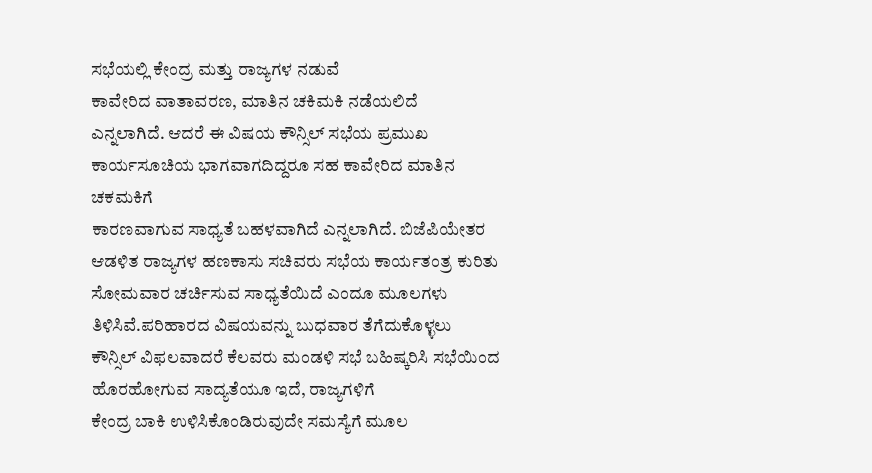ಸಭೆಯಲ್ಲಿ ಕೇಂದ್ರ ಮತ್ತು ರಾಜ್ಯಗಳ ನಡುವೆ
ಕಾವೇರಿದ ವಾತಾವರಣ, ಮಾತಿನ ಚಕಿಮಕಿ ನಡೆಯಲಿದೆ
ಎನ್ನಲಾಗಿದೆ. ಆದರೆ ಈ ವಿಷಯ ಕೌನ್ಸಿಲ್ ಸಭೆಯ ಪ್ರಮುಖ ಕಾರ್ಯಸೂಚಿಯ ಭಾಗವಾಗದಿದ್ದರೂ ಸಹ ಕಾವೇರಿದ ಮಾತಿನ ಚಕಮಕಿಗೆ
ಕಾರಣವಾಗುವ ಸಾಧ್ಯತೆ ಬಹಳವಾಗಿದೆ ಎನ್ನಲಾಗಿದೆ. ಬಿಜೆಪಿಯೇತರ ಆಡಳಿತ ರಾಜ್ಯಗಳ ಹಣಕಾಸು ಸಚಿವರು ಸಭೆಯ ಕಾರ್ಯತಂತ್ರ ಕುರಿತು ಸೋಮವಾರ ಚರ್ಚಿಸುವ ಸಾಧ್ಯತೆಯಿದೆ ಎಂದೂ ಮೂಲಗಳು ತಿಳಿಸಿವೆ.ಪರಿಹಾರದ ವಿಷಯವನ್ನು ಬುಧವಾರ ತೆಗೆದುಕೊಳ್ಳಲು
ಕೌನ್ಸಿಲ್ ವಿಫಲವಾದರೆ ಕೆಲವರು ಮಂಡಳಿ ಸಭೆ ಬಹಿಷ್ಕರಿಸಿ ಸಭೆಯಿಂದ ಹೊರಹೋಗುವ ಸಾದ್ಯತೆಯೂ ಇದೆ, ರಾಜ್ಯಗಳಿಗೆ
ಕೇಂದ್ರ ಬಾಕಿ ಉಳಿಸಿಕೊಂಡಿರುವುದೇ ಸಮಸ್ಯೆಗೆ ಮೂಲ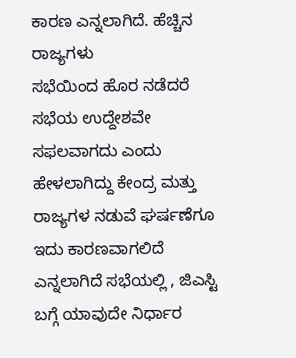ಕಾರಣ ಎನ್ನಲಾಗಿದೆ. ಹೆಚ್ಚಿನ ರಾಜ್ಯಗಳು
ಸಭೆಯಿಂದ ಹೊರ ನಡೆದರೆ ಸಭೆಯ ಉದ್ದೇಶವೇ ಸಫಲವಾಗದು ಎಂದು ಹೇಳಲಾಗಿದ್ದು ಕೇಂದ್ರ ಮತ್ತು ರಾಜ್ಯಗಳ ನಡುವೆ ಘರ್ಷಣೆಗೂ ಇದು ಕಾರಣವಾಗಲಿದೆ ಎನ್ನಲಾಗಿದೆ ಸಭೆಯಲ್ಲಿ , ಜಿಎಸ್ಟಿ
ಬಗ್ಗೆ ಯಾವುದೇ ನಿರ್ಧಾರ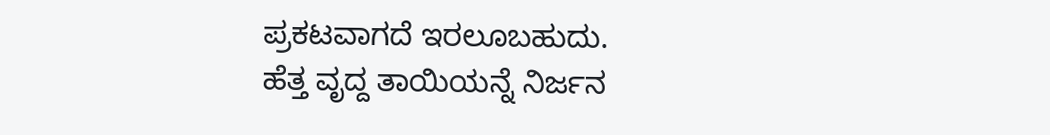ಪ್ರಕಟವಾಗದೆ ಇರಲೂಬಹುದು.
ಹೆತ್ತ ವೃದ್ದ ತಾಯಿಯನ್ನೆ ನಿರ್ಜನ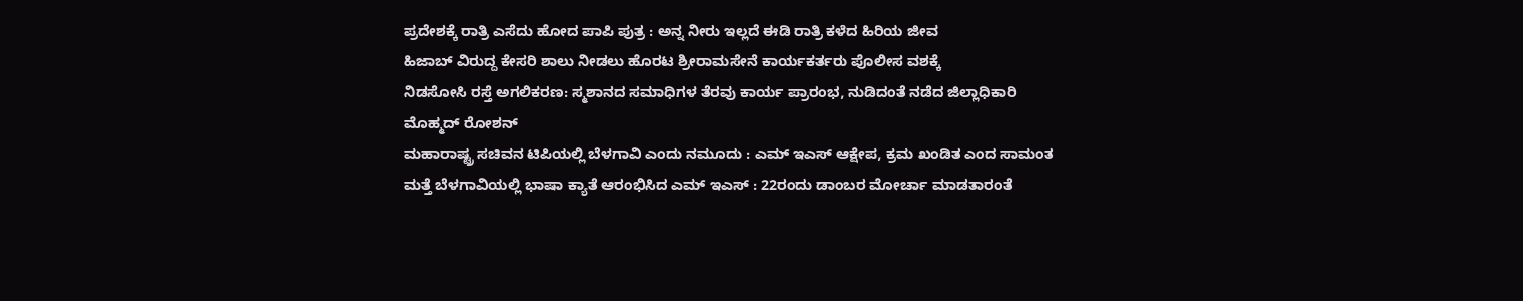ಪ್ರದೇಶಕ್ಕೆ ರಾತ್ರಿ ಎಸೆದು ಹೋದ ಪಾಪಿ ಪುತ್ರ : ಅನ್ನ ನೀರು ಇಲ್ಲದೆ ಈಡಿ ರಾತ್ರಿ ಕಳೆದ ಹಿರಿಯ ಜೀವ
ಹಿಜಾಬ್ ವಿರುದ್ದ ಕೇಸರಿ ಶಾಲು ನೀಡಲು ಹೊರಟ ಶ್ರೀರಾಮಸೇನೆ ಕಾರ್ಯಕರ್ತರು ಪೊಲೀಸ ವಶಕ್ಕೆ
ನಿಡಸೋಸಿ ರಸ್ತೆ ಅಗಲಿಕರಣ: ಸ್ಮಶಾನದ ಸಮಾಧಿಗಳ ತೆರವು ಕಾರ್ಯ ಪ್ರಾರಂಭ, ನುಡಿದಂತೆ ನಡೆದ ಜಿಲ್ಲಾಧಿಕಾರಿ ಮೊಹ್ಮದ್ ರೋಶನ್
ಮಹಾರಾಷ್ಟ್ರ ಸಚಿವನ ಟಿಪಿಯಲ್ಲಿ ಬೆಳಗಾವಿ ಎಂದು ನಮೂದು : ಎಮ್ ಇಎಸ್ ಆಕ್ಷೇಪ, ಕ್ರಮ ಖಂಡಿತ ಎಂದ ಸಾಮಂತ
ಮತ್ತೆ ಬೆಳಗಾವಿಯಲ್ಲಿ ಭಾಷಾ ಕ್ಯಾತೆ ಆರಂಭಿಸಿದ ಎಮ್ ಇಎಸ್ : 22ರಂದು ಡಾಂಬರ ಮೋರ್ಚಾ ಮಾಡತಾರಂತೆ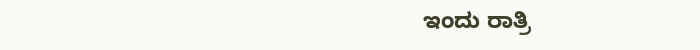ಇಂದು ರಾತ್ರಿ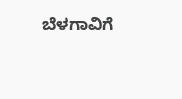ಬೆಳಗಾವಿಗೆ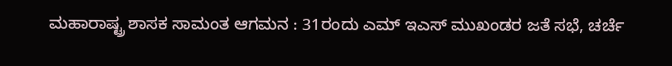ಮಹಾರಾಷ್ಟ್ರ ಶಾಸಕ ಸಾಮಂತ ಆಗಮನ : 31ರಂದು ಎಮ್ ಇಎಸ್ ಮುಖಂಡರ ಜತೆ ಸಭೆ, ಚರ್ಚೆ